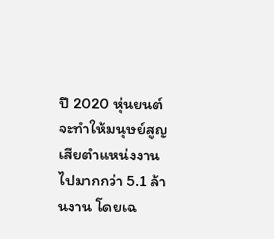ปี 2020 หุ่นยนต์จะทำให้มนุษย์สูญเสียตำแหน่งงานไปมากกว่า 5.1 ล้านงาน โดยเฉ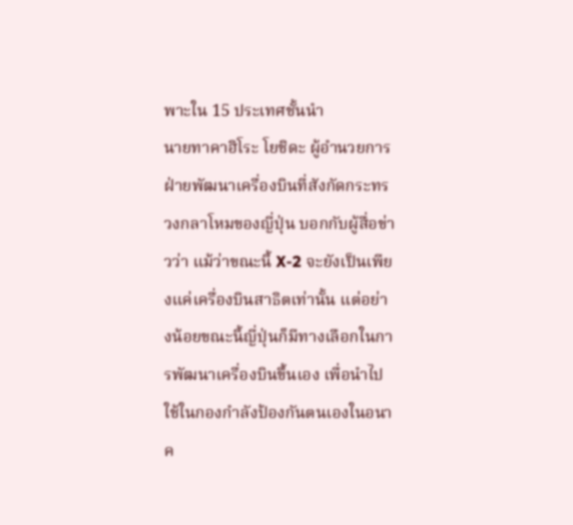พาะใน 15 ประเทศชั้นนำ
นายทาคาฮิโระ โยชิดะ ผู้อำนวยการฝ่ายพัฒนาเครื่องบินที่สังกัดกระทรวงกลาโหมของญี่ปุ่น บอกกับผู้สื่อข่าวว่า แม้ว่าขณะนี้ X-2 จะยังเป็นเพียงแค่เครื่องบินสาธิตเท่านั้น แต่อย่างน้อยขณะนี้ญี่ปุ่นก็มีทางเลือกในการพัฒนาเครื่องบินขึ้นเอง เพื่อนำไปใช้ในกองกำลังป้องกันตนเองในอนาค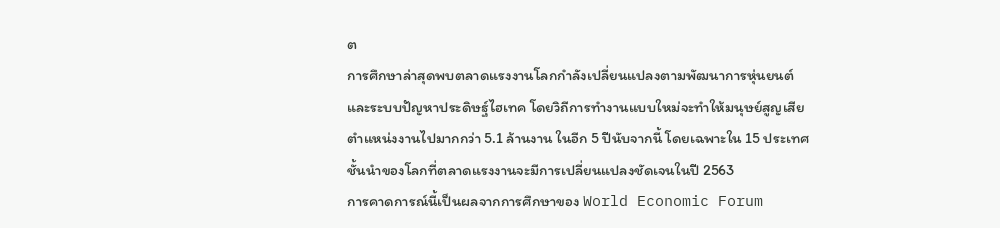ต
การศึกษาล่าสุดพบตลาดแรงงานโลกกำลังเปลี่ยนแปลงตามพัฒนาการหุ่นยนต์ และระบบปัญหาประดิษฐ์ไฮเทค โดยวิถีการทำงานแบบใหม่จะทำให้มนุษย์สูญเสียตำแหน่งงานไปมากกว่า 5.1 ล้านงาน ในอีก 5 ปีนับจากนี้ โดยเฉพาะใน 15 ประเทศชั้นนำของโลกที่ตลาดแรงงานจะมีการเปลี่ยนแปลงชัดเจนในปี 2563
การคาดการณ์นี้เป็นผลจากการศึกษาของ World Economic Forum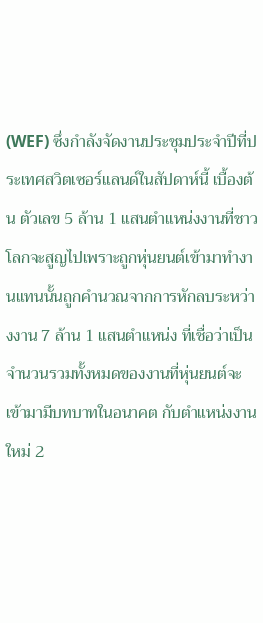(WEF) ซึ่งกำลังจัดงานประชุมประจำปีที่ประเทศสวิตเซอร์แลนด์ในสัปดาห์นี้ เบื้องต้น ตัวเลข 5 ล้าน 1 แสนตำแหน่งงานที่ชาวโลกจะสูญไปเพราะถูกหุ่นยนต์เข้ามาทำงานแทนนั้นถูกคำนวณจากการหักลบระหว่างงาน 7 ล้าน 1 แสนตำแหน่ง ที่เชื่อว่าเป็นจำนวนรวมทั้งหมดของงานที่หุ่นยนต์จะเข้ามามีบทบาทในอนาคต กับตำแหน่งงานใหม่ 2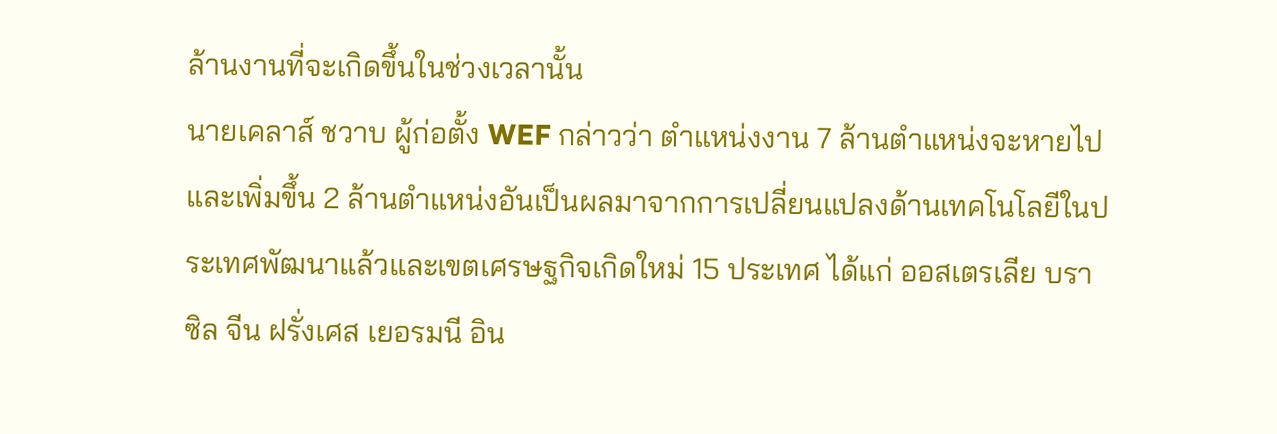ล้านงานที่จะเกิดขึ้นในช่วงเวลานั้น
นายเคลาส์ ชวาบ ผู้ก่อตั้ง WEF กล่าวว่า ตำแหน่งงาน 7 ล้านตำแหน่งจะหายไป และเพิ่มขึ้น 2 ล้านตำแหน่งอันเป็นผลมาจากการเปลี่ยนแปลงด้านเทคโนโลยีในประเทศพัฒนาแล้วและเขตเศรษฐกิจเกิดใหม่ 15 ประเทศ ได้แก่ ออสเตรเลีย บราซิล จีน ฝรั่งเศส เยอรมนี อิน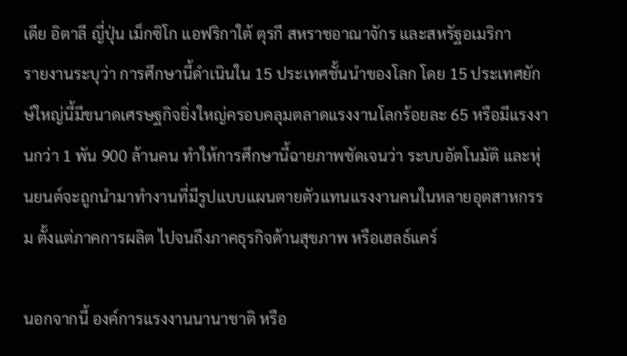เดีย อิตาลี ญี่ปุ่น เม็กซิโก แอฟริกาใต้ ตุรกี สหราชอาณาจักร และสหรัฐอเมริกา
รายงานระบุว่า การศึกษานี้ดำเนินใน 15 ประเทศชั้นนำของโลก โดย 15 ประเทศยักษ์ใหญ่นี้มีขนาดเศรษฐกิจยิ่งใหญ่ครอบคลุมตลาดแรงงานโลกร้อยละ 65 หรือมีแรงงานกว่า 1 พัน 900 ล้านคน ทำให้การศึกษานี้ฉายภาพชัดเจนว่า ระบบอัตโนมัติ และหุ่นยนต์จะถูกนำมาทำงานที่มีรูปแบบแผนตายตัวแทนแรงงานคนในหลายอุตสาหกรรม ตั้งแต่ภาคการผลิต ไปจนถึงภาคธุรกิจด้านสุขภาพ หรือเฮลธ์แคร์

นอกจากนี้ องค์การแรงงานนานาชาติ หรือ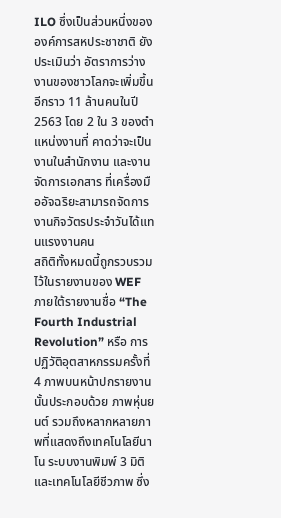ILO ซึ่งเป็นส่วนหนึ่งขององค์การสหประชาชาติ ยังประเมินว่า อัตราการว่างงานของชาวโลกจะเพิ่มขึ้นอีกราว 11 ล้านคนในปี 2563 โดย 2 ใน 3 ของตำแหน่งงานที่ คาดว่าจะเป็นงานในสำนักงาน และงานจัดการเอกสาร ที่เครื่องมืออัจฉริยะสามารถจัดการงานกิจวัตรประจำวันได้แทนแรงงานคน
สถิติทั้งหมดนี้ถูกรวบรวมไว้ในรายงานของ WEF ภายใต้รายงานชื่อ “The Fourth Industrial Revolution” หรือ การปฏิวัติอุตสาหกรรมครั้งที่ 4 ภาพบนหน้าปกรายงานนั้นประกอบด้วย ภาพหุ่นยนต์ รวมถึงหลากหลายภาพที่แสดงถึงเทคโนโลยีนาโน ระบบงานพิมพ์ 3 มิติ และเทคโนโลยีชีวภาพ ซึ่ง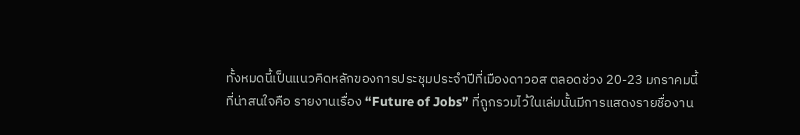ทั้งหมดนี้เป็นแนวคิดหลักของการประชุมประจำปีที่เมืองดาวอส ตลอดช่วง 20-23 มกราคมนี้
ที่น่าสนใจคือ รายงานเรื่อง “Future of Jobs” ที่ถูกรวมไว้ในเล่มนั้นมีการแสดงรายชื่องาน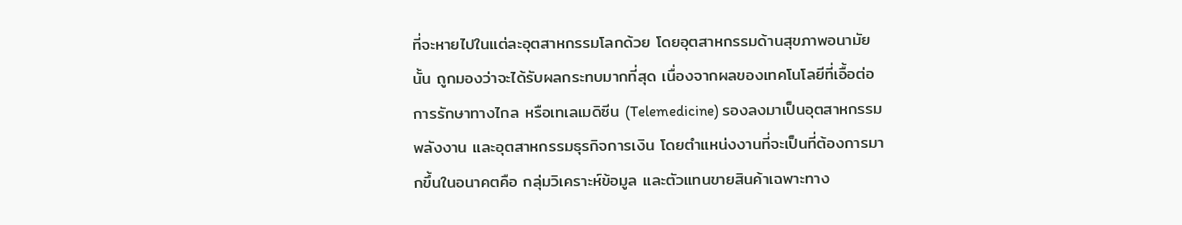ที่จะหายไปในแต่ละอุตสาหกรรมโลกด้วย โดยอุตสาหกรรมด้านสุขภาพอนามัยนั้น ถูกมองว่าจะได้รับผลกระทบมากที่สุด เนื่องจากผลของเทคโนโลยีที่เอื้อต่อการรักษาทางไกล หรือเทเลเมดิซีน (Telemedicine) รองลงมาเป็นอุตสาหกรรมพลังงาน และอุตสาหกรรมธุรกิจการเงิน โดยตำแหน่งงานที่จะเป็นที่ต้องการมากขึ้นในอนาคตคือ กลุ่มวิเคราะห์ข้อมูล และตัวแทนขายสินค้าเฉพาะทาง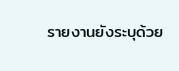รายงานยังระบุด้วย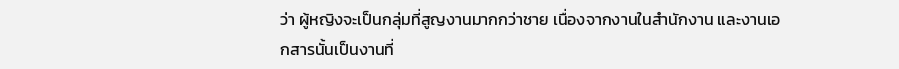ว่า ผู้หญิงจะเป็นกลุ่มที่สูญงานมากกว่าชาย เนื่องจากงานในสำนักงาน และงานเอกสารนั้นเป็นงานที่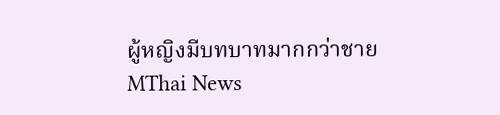ผู้หญิงมีบทบาทมากกว่าชาย
MThai News